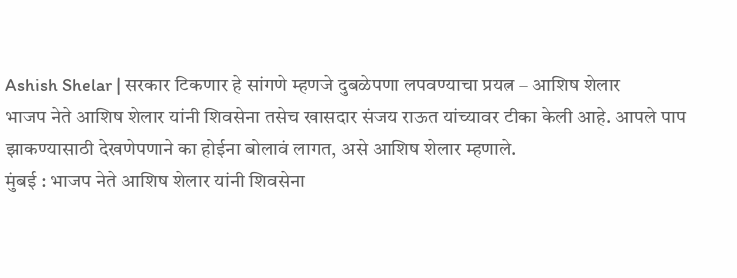Ashish Shelar | सरकार टिकणार हे सांगणे म्हणजे दुबळेपणा लपवण्याचा प्रयत्न – आशिष शेलार
भाजप नेते आशिष शेलार यांनी शिवसेना तसेच खासदार संजय राऊत यांच्यावर टीका केली आहे. आपले पाप झाकण्यासाठी देखणेपणाने का होईना बोलावं लागत, असे आशिष शेलार म्हणाले.
मुंबई : भाजप नेते आशिष शेलार यांनी शिवसेना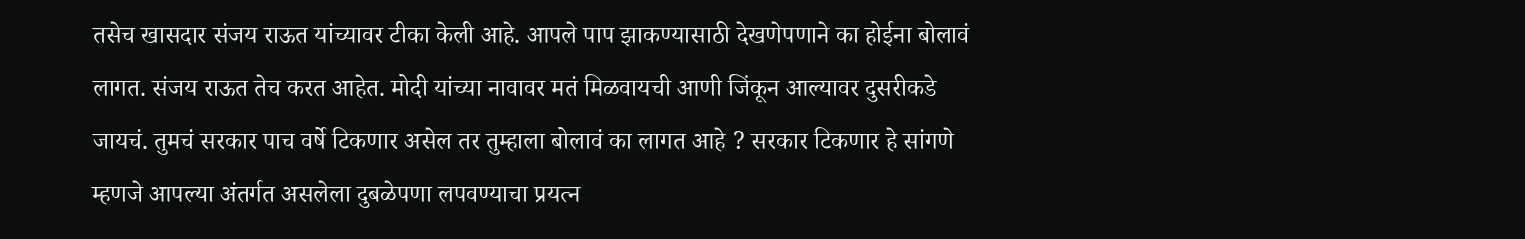तसेच खासदार संजय राऊत यांच्यावर टीका केली आहे. आपले पाप झाकण्यासाठी देखणेपणाने का होईना बोलावं लागत. संजय राऊत तेच करत आहेत. मोदी यांच्या नावावर मतं मिळवायची आणी जिंकून आल्यावर दुसरीकडे जायचं. तुमचं सरकार पाच वर्षे टिकणार असेल तर तुम्हाला बोलावं का लागत आहे ? सरकार टिकणार हे सांगणे म्हणजे आपल्या अंतर्गत असलेला दुबळेपणा लपवण्याचा प्रयत्न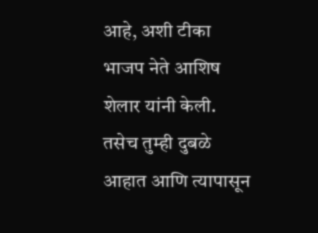आहे, अशी टीका भाजप नेते आशिष शेलार यांनी केली. तसेच तुम्ही दुबळे आहात आणि त्यापासून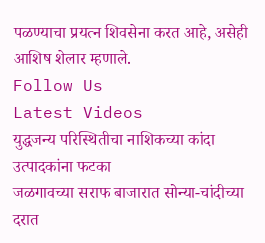पळण्याचा प्रयत्न शिवसेना करत आहे, असेही आशिष शेलार म्हणाले.
Follow Us
Latest Videos
युद्धजन्य परिस्थितीचा नाशिकच्या कांदा उत्पादकांना फटका
जळगावच्या सराफ बाजारात सोन्या-चांदीच्या दरात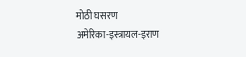मोठी घसरण
अमेरिका-इस्त्रायल-इराण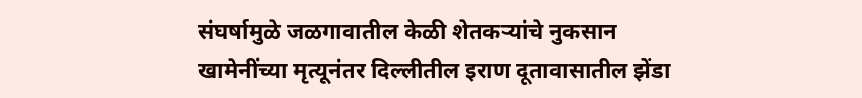संघर्षामुळे जळगावातील केळी शेतकऱ्यांचे नुकसान
खामेनींच्या मृत्यूनंतर दिल्लीतील इराण दूतावासातील झेंडा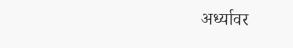अर्ध्यावर